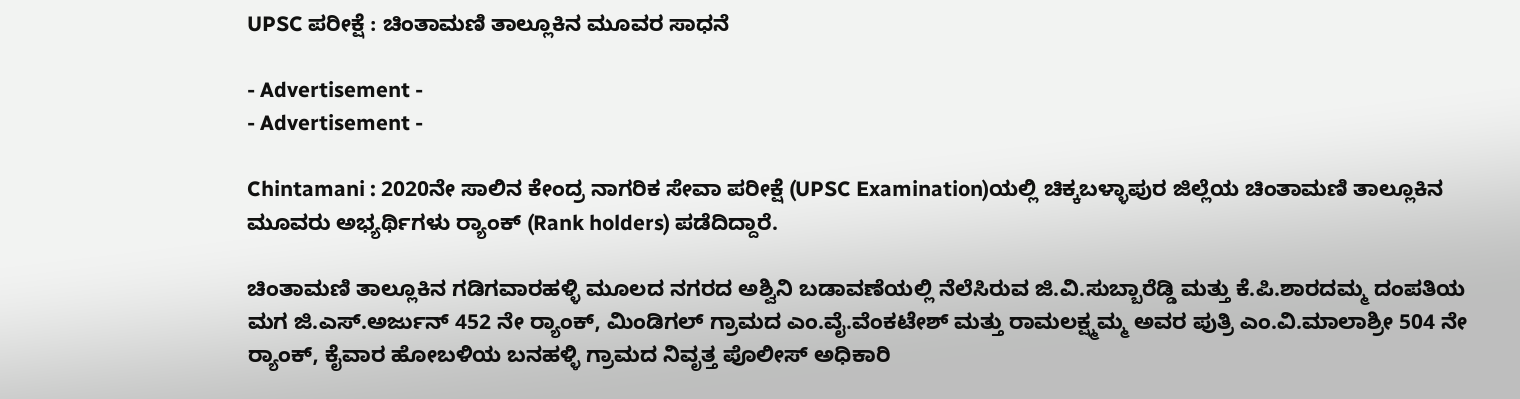UPSC ಪರೀಕ್ಷೆ : ಚಿಂತಾಮಣಿ ತಾಲ್ಲೂಕಿನ ಮೂವರ ಸಾಧನೆ

- Advertisement -
- Advertisement -

Chintamani : 2020ನೇ ಸಾಲಿನ ಕೇಂದ್ರ ನಾಗರಿಕ ಸೇವಾ ಪರೀಕ್ಷೆ (UPSC Examination)ಯಲ್ಲಿ ಚಿಕ್ಕಬಳ್ಳಾಪುರ ಜಿಲ್ಲೆಯ ಚಿಂತಾಮಣಿ ತಾಲ್ಲೂಕಿನ ಮೂವರು ಅಭ್ಯರ್ಥಿಗಳು ರ‍್ಯಾಂಕ್‌ (Rank holders) ಪಡೆದಿದ್ದಾರೆ.

ಚಿಂತಾಮಣಿ ತಾಲ್ಲೂಕಿನ ಗಡಿಗವಾರಹಳ್ಳಿ ಮೂಲದ ನಗರದ ಅಶ್ವಿನಿ ಬಡಾವಣೆಯಲ್ಲಿ ನೆಲೆಸಿರುವ ಜಿ.ವಿ.ಸುಬ್ಬಾರೆಡ್ಡಿ ಮತ್ತು ಕೆ.ಪಿ.ಶಾರದಮ್ಮ ದಂಪತಿಯ ಮಗ ಜಿ.ಎಸ್.ಅರ್ಜುನ್ 452 ನೇ ರ‍್ಯಾಂಕ್‌, ಮಿಂಡಿಗಲ್ ಗ್ರಾಮದ ಎಂ.ವೈ.ವೆಂಕಟೇಶ್ ಮತ್ತು ರಾಮಲಕ್ಷ್ಮಮ್ಮ ಅವರ ಪುತ್ರಿ ಎಂ.ವಿ.ಮಾಲಾಶ್ರೀ 504 ನೇ ರ‍್ಯಾಂಕ್‌, ಕೈವಾರ ಹೋಬಳಿಯ ಬನಹಳ್ಳಿ ಗ್ರಾಮದ ನಿವೃತ್ತ ಪೊಲೀಸ್ ಅಧಿಕಾರಿ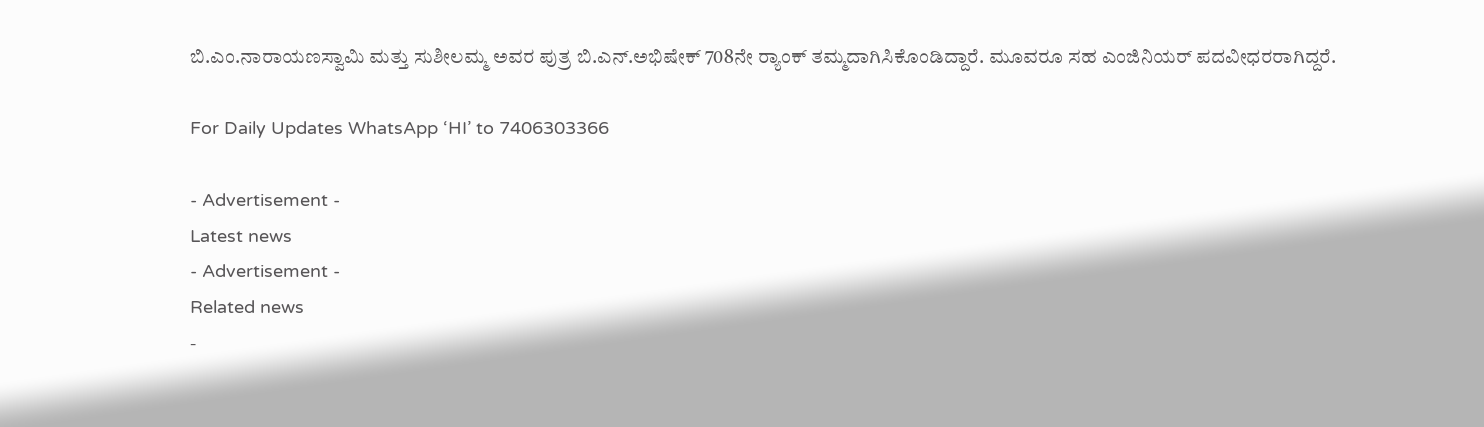ಬಿ.ಎಂ.ನಾರಾಯಣಸ್ವಾಮಿ ಮತ್ತು ಸುಶೀಲಮ್ಮ ಅವರ ಪುತ್ರ ಬಿ.ಎನ್.ಅಭಿಷೇಕ್ 708ನೇ ರ‍್ಯಾಂಕ್‌ ತಮ್ಮದಾಗಿಸಿಕೊಂಡಿದ್ದಾರೆ. ಮೂವರೂ ಸಹ ಎಂಜಿನಿಯರ್ ಪದವೀಧರರಾಗಿದ್ದರೆ.

For Daily Updates WhatsApp ‘HI’ to 7406303366

- Advertisement -
Latest news
- Advertisement -
Related news
-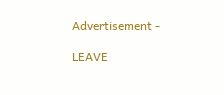Advertisement -

LEAVE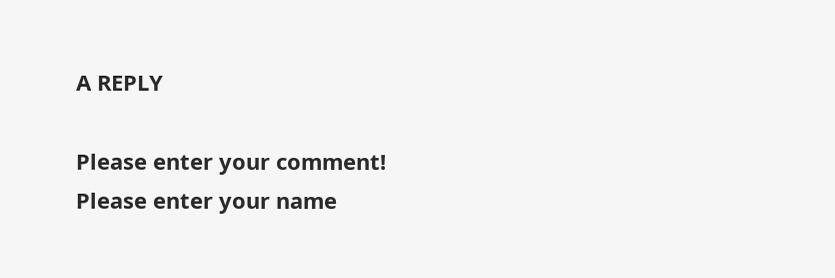A REPLY

Please enter your comment!
Please enter your name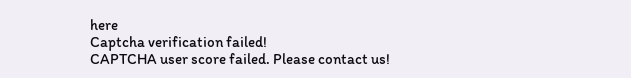here
Captcha verification failed!
CAPTCHA user score failed. Please contact us!